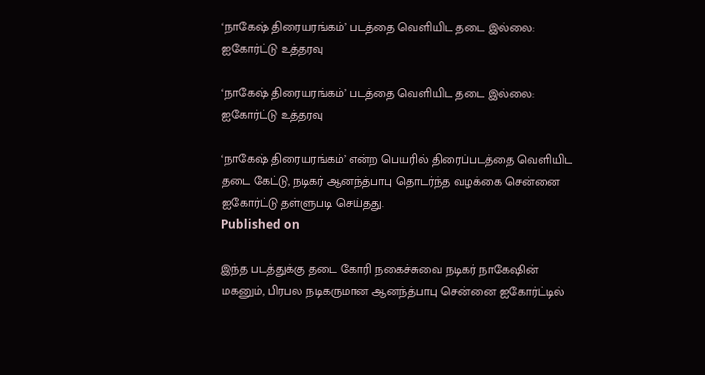‘நாகேஷ் திரையரங்கம்’ படத்தை வெளியிட தடை இல்லை: ஐகோர்ட்டு உத்தரவு

‘நாகேஷ் திரையரங்கம்’ படத்தை வெளியிட தடை இல்லை: ஐகோர்ட்டு உத்தரவு

‘நாகேஷ் திரையரங்கம்’ என்ற பெயரில் திரைப்படத்தை வெளியிட தடை கேட்டு, நடிகர் ஆனந்த்பாபு தொடர்ந்த வழக்கை சென்னை ஐகோர்ட்டு தள்ளுபடி செய்தது.
Published on

இந்த படத்துக்கு தடை கோரி நகைச்சுவை நடிகர் நாகேஷின் மகனும், பிரபல நடிகருமான ஆனந்த்பாபு சென்னை ஐகோர்ட்டில்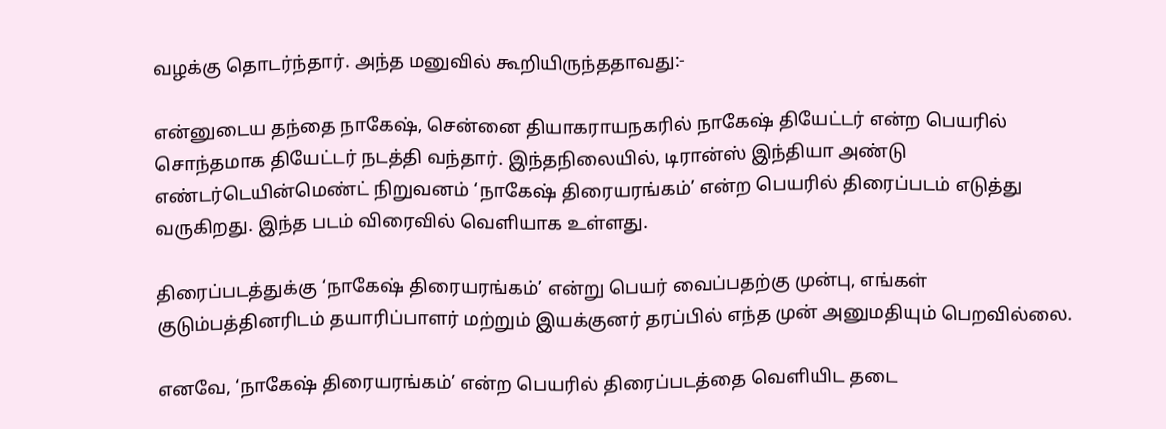வழக்கு தொடர்ந்தார். அந்த மனுவில் கூறியிருந்ததாவது:-

என்னுடைய தந்தை நாகேஷ், சென்னை தியாகராயநகரில் நாகேஷ் தியேட்டர் என்ற பெயரில் சொந்தமாக தியேட்டர் நடத்தி வந்தார். இந்தநிலையில், டிரான்ஸ் இந்தியா அண்டு எண்டர்டெயின்மெண்ட் நிறுவனம் ‘நாகேஷ் திரையரங்கம்’ என்ற பெயரில் திரைப்படம் எடுத்து வருகிறது. இந்த படம் விரைவில் வெளியாக உள்ளது.

திரைப்படத்துக்கு ‘நாகேஷ் திரையரங்கம்’ என்று பெயர் வைப்பதற்கு முன்பு, எங்கள் குடும்பத்தினரிடம் தயாரிப்பாளர் மற்றும் இயக்குனர் தரப்பில் எந்த முன் அனுமதியும் பெறவில்லை.

எனவே, ‘நாகேஷ் திரையரங்கம்’ என்ற பெயரில் திரைப்படத்தை வெளியிட தடை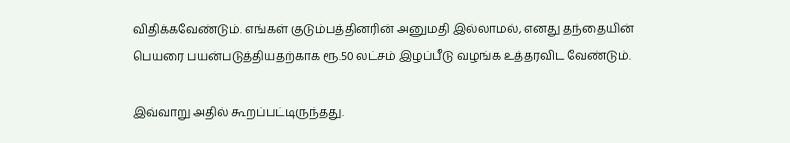விதிக்கவேண்டும். எங்கள் குடும்பத்தினரின் அனுமதி இல்லாமல், எனது தந்தையின் பெயரை பயன்படுத்தியதற்காக ரூ.50 லட்சம் இழப்பீடு வழங்க உத்தரவிட வேண்டும்.

இவ்வாறு அதில் கூறப்பட்டிருந்தது.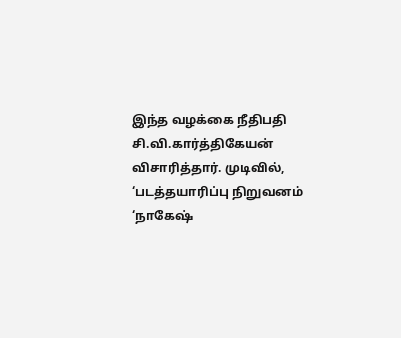இந்த வழக்கை நீதிபதி சி.வி.கார்த்திகேயன் விசாரித்தார். முடிவில், ‘படத்தயாரிப்பு நிறுவனம் ‘நாகேஷ்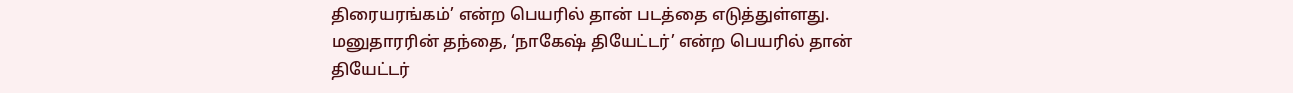திரையரங்கம்’ என்ற பெயரில் தான் படத்தை எடுத்துள்ளது. மனுதாரரின் தந்தை, ‘நாகேஷ் தியேட்டர்’ என்ற பெயரில் தான் தியேட்டர்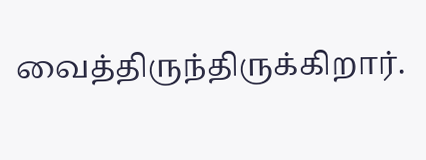வைத்திருந்திருக்கிறார்.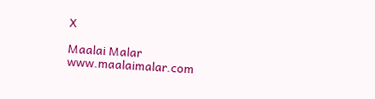X

Maalai Malar
www.maalaimalar.com